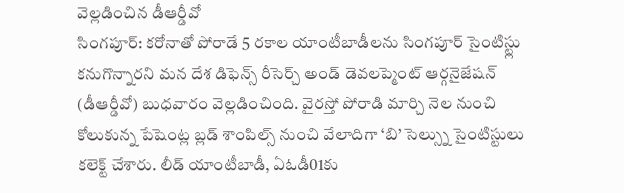వెల్లడించిన డీఆర్డీవో
సింగపూర్: కరోనాతో పోరాడే 5 రకాల యాంటీబాడీలను సింగపూర్ సైంటిస్ట్లు కనుగొన్నారని మన దేశ డిఫెన్స్ రీసెర్చ్ అండ్ డెవలప్మెంట్ ఆర్గనైజేషన్ (డీఆర్డీవో) బుధవారం వెల్లడించింది. వైరస్తో పోరాడి మార్చి నెల నుంచి కోలుకున్న పేషెంట్ల బ్లడ్ శాంపిల్స్ నుంచి వేలాదిగా ‘బి’ సెల్స్ను సైంటిస్టులు కలెక్ట్ చేశారు. లీడ్ యాంటీబాడీ, ఏఓడీ01కు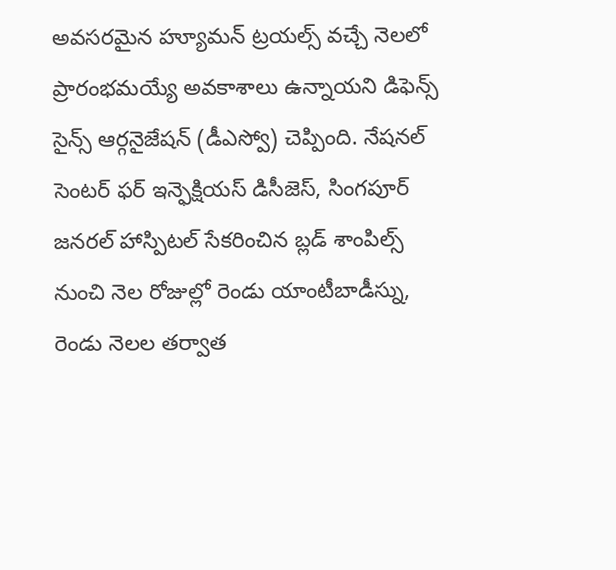అవసరమైన హ్యూమన్ ట్రయల్స్ వచ్చే నెలలో ప్రారంభమయ్యే అవకాశాలు ఉన్నాయని డిఫెన్స్ సైన్స్ ఆర్గనైజేషన్ (డీఎస్వో) చెప్పింది. నేషనల్ సెంటర్ ఫర్ ఇన్ఫెక్షియస్ డిసీజెస్, సింగపూర్ జనరల్ హాస్పిటల్ సేకరించిన బ్లడ్ శాంపిల్స్ నుంచి నెల రోజుల్లో రెండు యాంటీబాడీస్ను, రెండు నెలల తర్వాత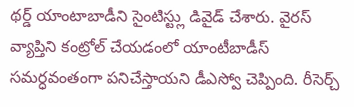థర్డ్ యాంటాబాడీని సైంటిస్ట్లు డివైడ్ చేశారు. వైరస్ వ్యాప్తిని కంట్రోల్ చేయడంలో యాంటీబాడీస్ సమర్ధవంతంగా పనిచేస్తాయని డీఎస్వో చెప్పింది. రీసెర్చ్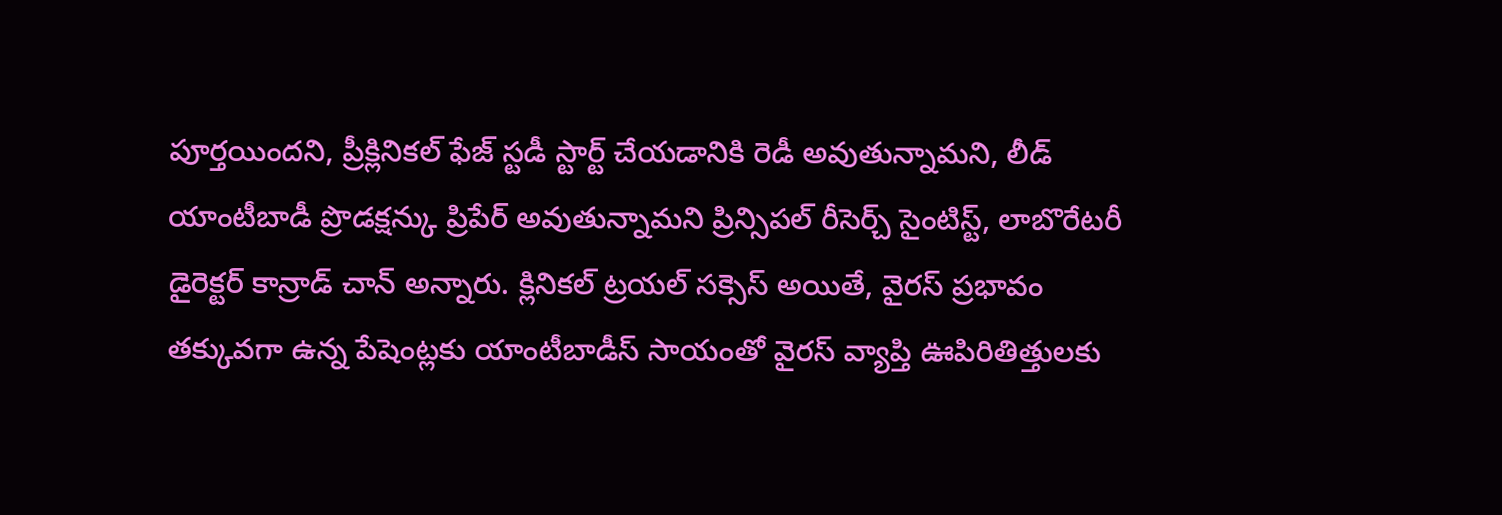పూర్తయిందని, ప్రీక్లినికల్ ఫేజ్ స్టడీ స్టార్ట్ చేయడానికి రెడీ అవుతున్నామని, లీడ్ యాంటీబాడీ ప్రొడక్షన్కు ప్రిపేర్ అవుతున్నామని ప్రిన్సిపల్ రీసెర్చ్ సైంటిస్ట్, లాబొరేటరీ డైరెక్టర్ కాన్రాడ్ చాన్ అన్నారు. క్లినికల్ ట్రయల్ సక్సెస్ అయితే, వైరస్ ప్రభావం తక్కువగా ఉన్న పేషెంట్లకు యాంటీబాడీస్ సాయంతో వైరస్ వ్యాప్తి ఊపిరితిత్తులకు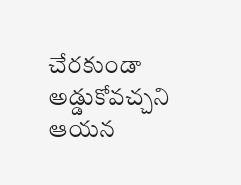చేరకుండా అడ్డుకోవచ్చని ఆయన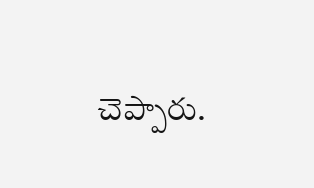చెప్పారు.